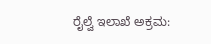ರೈಲ್ವೆ ಇಲಾಖೆ ಅಕ್ರಮ: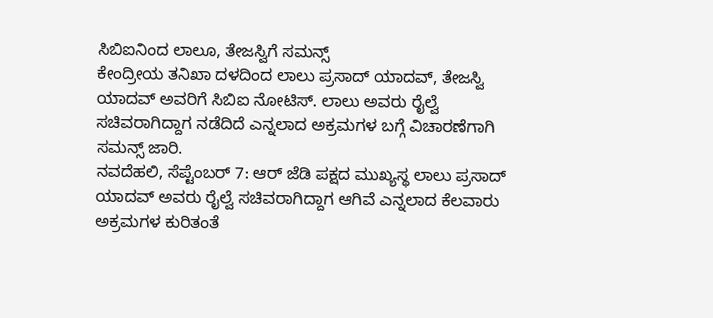ಸಿಬಿಐನಿಂದ ಲಾಲೂ, ತೇಜಸ್ವಿಗೆ ಸಮನ್ಸ್
ಕೇಂದ್ರೀಯ ತನಿಖಾ ದಳದಿಂದ ಲಾಲು ಪ್ರಸಾದ್ ಯಾದವ್, ತೇಜಸ್ವಿ ಯಾದವ್ ಅವರಿಗೆ ಸಿಬಿಐ ನೋಟಿಸ್. ಲಾಲು ಅವರು ರೈಲ್ವೆ ಸಚಿವರಾಗಿದ್ದಾಗ ನಡೆದಿದೆ ಎನ್ನಲಾದ ಅಕ್ರಮಗಳ ಬಗ್ಗೆ ವಿಚಾರಣೆಗಾಗಿ ಸಮನ್ಸ್ ಜಾರಿ.
ನವದೆಹಲಿ, ಸೆಪ್ಟೆಂಬರ್ 7: ಆರ್ ಜೆಡಿ ಪಕ್ಷದ ಮುಖ್ಯಸ್ಥ ಲಾಲು ಪ್ರಸಾದ್ ಯಾದವ್ ಅವರು ರೈಲ್ವೆ ಸಚಿವರಾಗಿದ್ದಾಗ ಆಗಿವೆ ಎನ್ನಲಾದ ಕೆಲವಾರು ಅಕ್ರಮಗಳ ಕುರಿತಂತೆ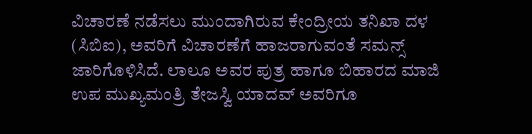ವಿಚಾರಣೆ ನಡೆಸಲು ಮುಂದಾಗಿರುವ ಕೇಂದ್ರೀಯ ತನಿಖಾ ದಳ (ಸಿಬಿಐ), ಅವರಿಗೆ ವಿಚಾರಣೆಗೆ ಹಾಜರಾಗುವಂತೆ ಸಮನ್ಸ್ ಜಾರಿಗೊಳಿಸಿದೆ. ಲಾಲೂ ಅವರ ಪುತ್ರ ಹಾಗೂ ಬಿಹಾರದ ಮಾಜಿ ಉಪ ಮುಖ್ಯಮಂತ್ರಿ ತೇಜಸ್ವಿ ಯಾದವ್ ಅವರಿಗೂ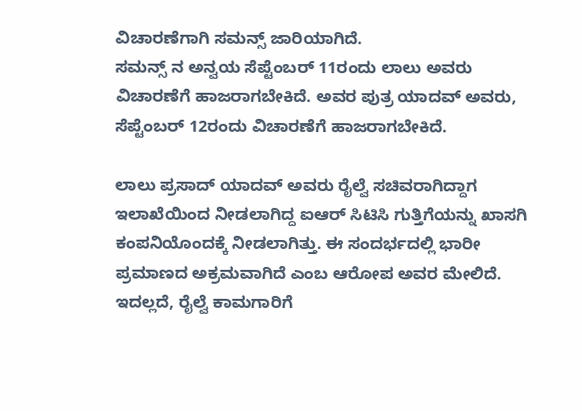ವಿಚಾರಣೆಗಾಗಿ ಸಮನ್ಸ್ ಜಾರಿಯಾಗಿದೆ.
ಸಮನ್ಸ್ ನ ಅನ್ವಯ ಸೆಪ್ಟೆಂಬರ್ 11ರಂದು ಲಾಲು ಅವರು ವಿಚಾರಣೆಗೆ ಹಾಜರಾಗಬೇಕಿದೆ. ಅವರ ಪುತ್ರ ಯಾದವ್ ಅವರು, ಸೆಪ್ಟೆಂಬರ್ 12ರಂದು ವಿಚಾರಣೆಗೆ ಹಾಜರಾಗಬೇಕಿದೆ.

ಲಾಲು ಪ್ರಸಾದ್ ಯಾದವ್ ಅವರು ರೈಲ್ವೆ ಸಚಿವರಾಗಿದ್ದಾಗ ಇಲಾಖೆಯಿಂದ ನೀಡಲಾಗಿದ್ದ ಐಆರ್ ಸಿಟಿಸಿ ಗುತ್ತಿಗೆಯನ್ನು ಖಾಸಗಿ ಕಂಪನಿಯೊಂದಕ್ಕೆ ನೀಡಲಾಗಿತ್ತು. ಈ ಸಂದರ್ಭದಲ್ಲಿ ಭಾರೀ ಪ್ರಮಾಣದ ಅಕ್ರಮವಾಗಿದೆ ಎಂಬ ಆರೋಪ ಅವರ ಮೇಲಿದೆ.
ಇದಲ್ಲದೆ, ರೈಲ್ವೆ ಕಾಮಗಾರಿಗೆ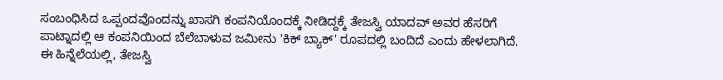ಸಂಬಂಧಿಸಿದ ಒಪ್ಪಂದವೊಂದನ್ನು ಖಾಸಗಿ ಕಂಪನಿಯೊಂದಕ್ಕೆ ನೀಡಿದ್ದಕ್ಕೆ ತೇಜಸ್ವಿ ಯಾದವ್ ಅವರ ಹೆಸರಿಗೆ ಪಾಟ್ನಾದಲ್ಲಿ ಆ ಕಂಪನಿಯಿಂದ ಬೆಲೆಬಾಳುವ ಜಮೀನು 'ಕಿಕ್ ಬ್ಯಾಕ್' ರೂಪದಲ್ಲಿ ಬಂದಿದೆ ಎಂದು ಹೇಳಲಾಗಿದೆ. ಈ ಹಿನ್ನೆಲೆಯಲ್ಲಿ, ತೇಜಸ್ವಿ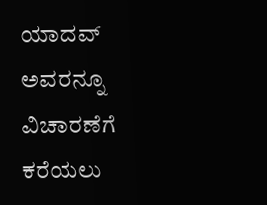ಯಾದವ್ ಅವರನ್ನೂ ವಿಚಾರಣೆಗೆ ಕರೆಯಲು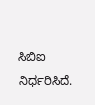ಸಿಬಿಐ ನಿರ್ಧರಿಸಿದೆ.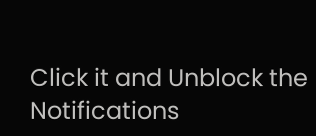Click it and Unblock the Notifications